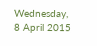Wednesday, 8 April 2015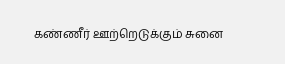கண்ணீர் ஊற்றெடுக்கும் சுனை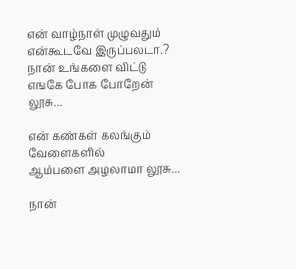என் வாழ்நாள் முழுவதும் என்கூடவே இருப்பலடா.?
நான் உங்களை விட்டு எஙகே போக போறேன் லூசு...

என் கண்கள் கலங்கும் வேளைகளில்
ஆம்பளை அழலாமா லூசு...

நான்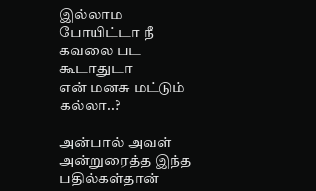இல்லாம போயிட்டா நீ கவலை பட கூடாதுடா
என் மனசு மட்டும் கல்லா..?

அன்பால் அவள் அன்றுரைத்த இந்த பதில்கள்தான்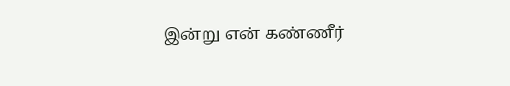இன்று என் கண்ணீர்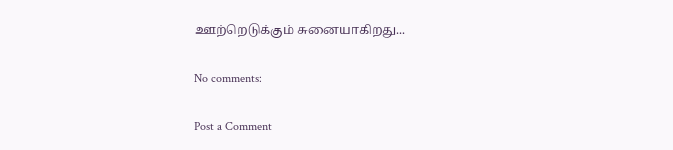ஊற்றெடுக்கும் சுனையாகிறது...

No comments:

Post a Comment